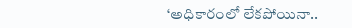‘అధికారంలో లేకపోయినా..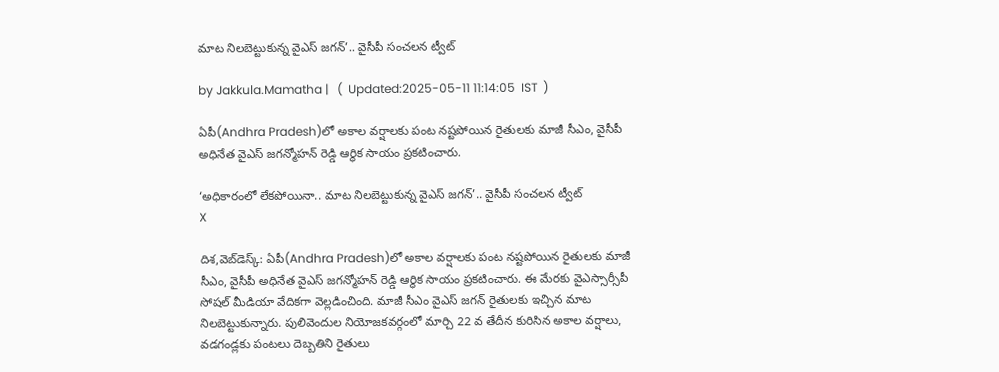మాట నిలబెట్టుకున్న వైఎస్ జగన్’.. వైసీపీ సంచలన ట్వీట్

by Jakkula.Mamatha |   (  Updated:2025-05-11 11:14:05  IST  )

ఏపీ(Andhra Pradesh)లో అకాల వర్షాలకు పంట నష్టపోయిన రైతులకు మాజీ సీఎం, వైసీపీ అధినేత వైఎస్ జగన్మోహన్ రెడ్డి ఆర్థిక సాయం ప్రకటించారు.

‘అధికారంలో లేకపోయినా.. మాట నిలబెట్టుకున్న వైఎస్ జగన్’.. వైసీపీ సంచలన ట్వీట్
X

దిశ,వెబ్‌డెస్క్: ఏపీ(Andhra Pradesh)లో అకాల వర్షాలకు పంట నష్టపోయిన రైతులకు మాజీ సీఎం, వైసీపీ అధినేత వైఎస్ జగన్మోహన్ రెడ్డి ఆర్థిక సాయం ప్రకటించారు. ఈ మేరకు వైఎస్సార్సీపీ సోషల్ మీడియా వేదికగా వెల్లడించింది. మాజీ సీఎం వైఎస్ జగన్ రైతులకు ఇచ్చిన మాట నిలబెట్టుకున్నారు. పులివెందుల నియోజకవర్గంలో మార్చి 22 వ తేదీన కురిసిన అకాల వర్షాలు, వడగండ్లకు పంటలు దెబ్బతిని రైతులు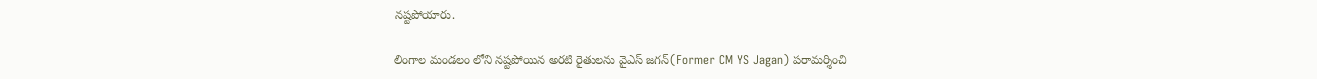నష్టపోయారు.

లింగాల మండలం లోని నష్టపోయిన అరటి రైతులను వైఎస్ జగన్(Former CM YS Jagan) పరామర్శించి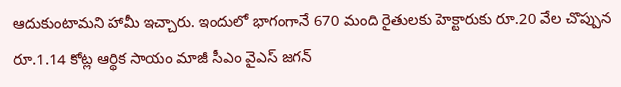ఆదుకుంటామని హామీ ఇచ్చారు. ఇందులో భాగంగానే 670 మంది రైతులకు హెక్టారుకు రూ.20 వేల చొప్పున రూ.1.14 కోట్ల ఆర్థిక సాయం మాజీ సీఎం వైఎస్ జగన్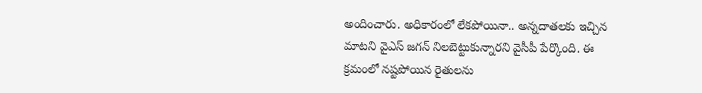అందించారు. అధికారంలో లేకపోయినా.. అన్నదాతలకు ఇచ్చిన మాటని వైఎస్ జగన్ నిలబెట్టుకున్నారని వైసీపీ పేర్కొంది. ఈ క్రమంలో నష్టపోయిన రైతులను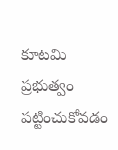కూటమి ప్రభుత్వం పట్టించుకోవడం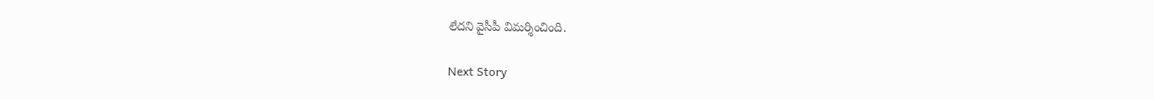లేదని వైసీపీ విమర్శించింది.

Next Story